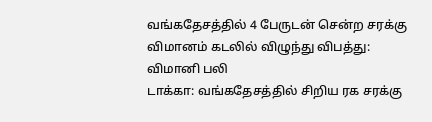வங்கதேசத்தில் 4 பேருடன் சென்ற சரக்கு விமானம் கடலில் விழுந்து விபத்து: விமானி பலி
டாக்கா: வங்கதேசத்தில் சிறிய ரக சரக்கு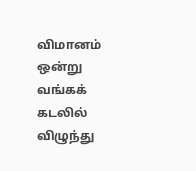விமானம் ஒன்று வங்கக் கடலில் விழுந்து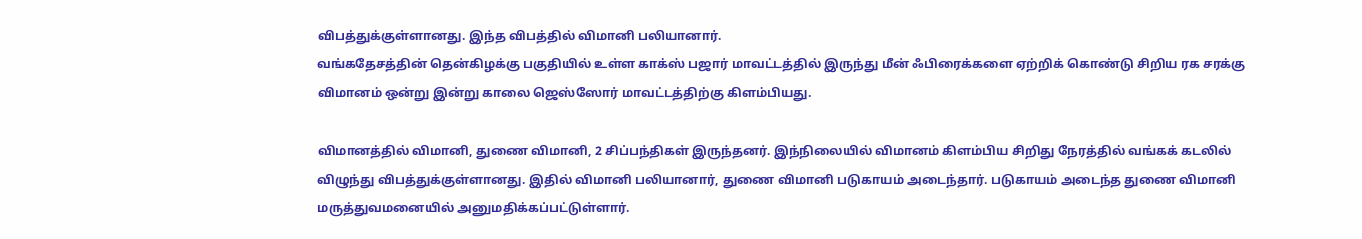விபத்துக்குள்ளானது. இந்த விபத்தில் விமானி பலியானார்.
வங்கதேசத்தின் தென்கிழக்கு பகுதியில் உள்ள காக்ஸ் பஜார் மாவட்டத்தில் இருந்து மீன் ஃபிரைக்களை ஏற்றிக் கொண்டு சிறிய ரக சரக்கு விமானம் ஒன்று இன்று காலை ஜெஸ்ஸோர் மாவட்டத்திற்கு கிளம்பியது.

விமானத்தில் விமானி, துணை விமானி, 2 சிப்பந்திகள் இருந்தனர். இந்நிலையில் விமானம் கிளம்பிய சிறிது நேரத்தில் வங்கக் கடலில் விழுந்து விபத்துக்குள்ளானது. இதில் விமானி பலியானார், துணை விமானி படுகாயம் அடைந்தார். படுகாயம் அடைந்த துணை விமானி மருத்துவமனையில் அனுமதிக்கப்பட்டுள்ளார்.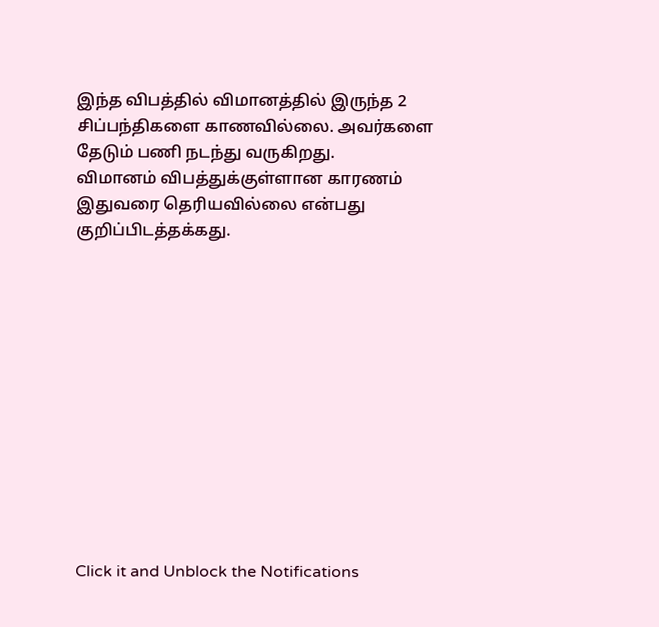இந்த விபத்தில் விமானத்தில் இருந்த 2 சிப்பந்திகளை காணவில்லை. அவர்களை தேடும் பணி நடந்து வருகிறது.
விமானம் விபத்துக்குள்ளான காரணம் இதுவரை தெரியவில்லை என்பது குறிப்பிடத்தக்கது.












Click it and Unblock the Notifications